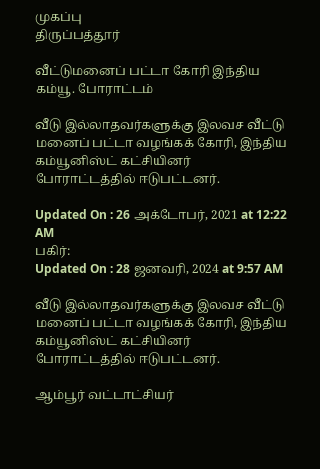முகப்பு
திருப்பத்தூர்

வீட்டுமனைப் பட்டா கோரி இந்திய கம்யூ. போராட்டம்

வீடு இல்லாதவர்களுக்கு இலவச வீட்டு மனைப் பட்டா வழங்கக் கோரி, இந்திய கம்யூனிஸ்ட் கட்சியினர் போராட்டத்தில் ஈடுபட்டனர்.

Updated On : 26 அக்டோபர், 2021 at 12:22 AM
பகிர்:
Updated On : 28 ஜனவரி, 2024 at 9:57 AM

வீடு இல்லாதவர்களுக்கு இலவச வீட்டு மனைப் பட்டா வழங்கக் கோரி, இந்திய கம்யூனிஸ்ட் கட்சியினர் போராட்டத்தில் ஈடுபட்டனர்.

ஆம்பூர் வட்டாட்சியர்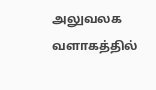அலுவலக வளாகத்தில்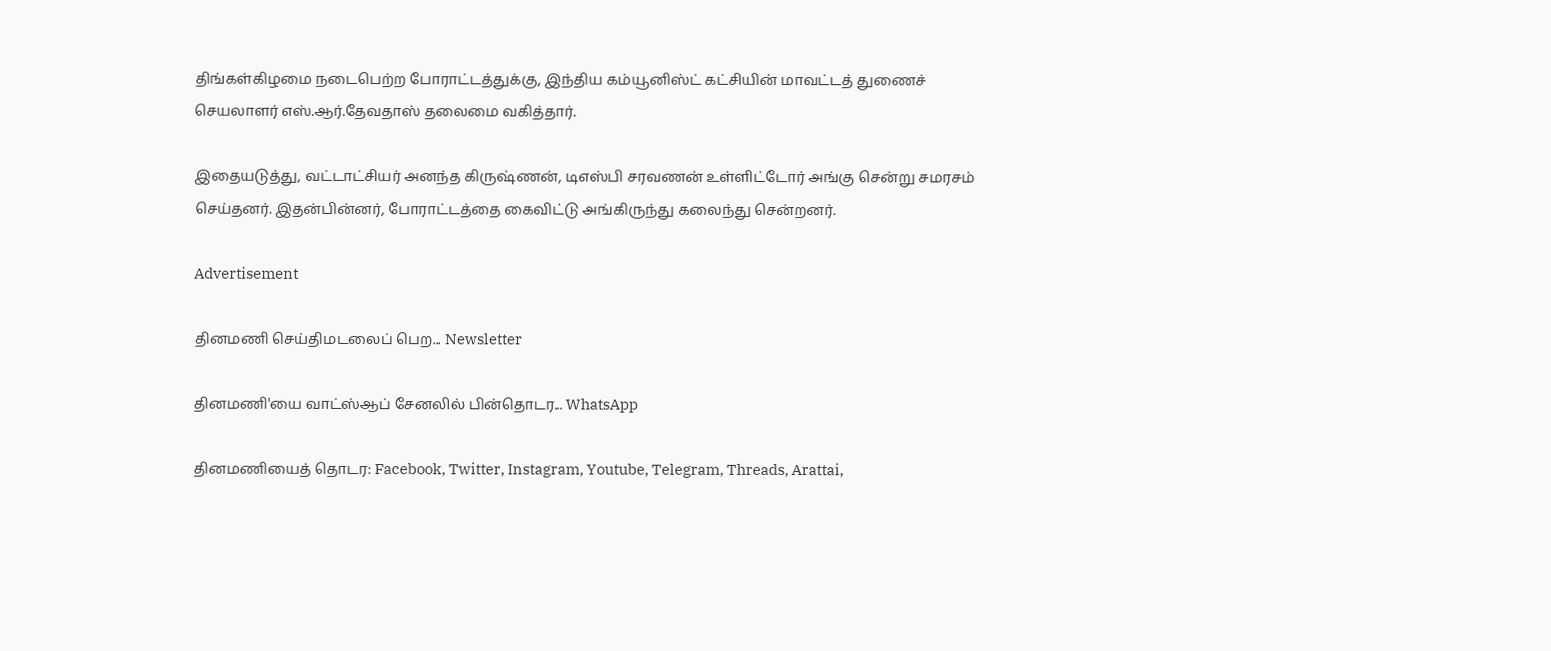திங்கள்கிழமை நடைபெற்ற போராட்டத்துக்கு, இந்திய கம்யூனிஸ்ட் கட்சியின் மாவட்டத் துணைச் செயலாளர் எஸ்.ஆர்.தேவதாஸ் தலைமை வகித்தார்.

இதையடுத்து, வட்டாட்சியர் அனந்த கிருஷ்ணன், டிஎஸ்பி சரவணன் உள்ளிட்டோர் அங்கு சென்று சமரசம் செய்தனர். இதன்பின்னர், போராட்டத்தை கைவிட்டு அங்கிருந்து கலைந்து சென்றனர்.

Advertisement

தினமணி செய்திமடலைப் பெற... Newsletter

தினமணி'யை வாட்ஸ்ஆப் சேனலில் பின்தொடர... WhatsApp

தினமணியைத் தொடர: Facebook, Twitter, Instagram, Youtube, Telegram, Threads, Arattai,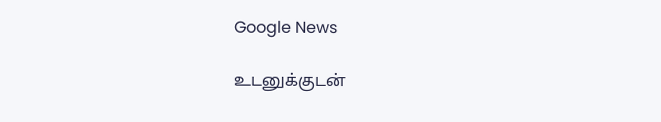Google News

உடனுக்குடன்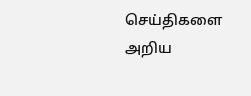செய்திகளை அறிய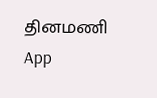தினமணி App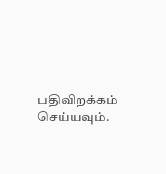பதிவிறக்கம் செய்யவும்.